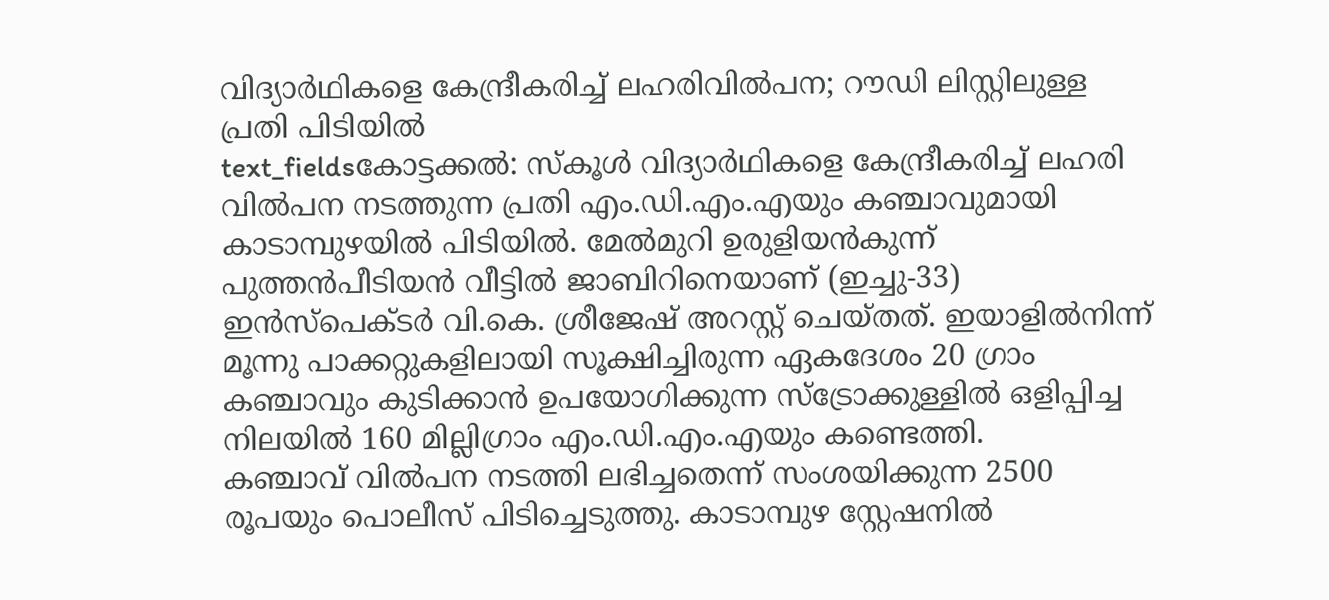വിദ്യാർഥികളെ കേന്ദ്രീകരിച്ച് ലഹരിവിൽപന; റൗഡി ലിസ്റ്റിലുള്ള പ്രതി പിടിയിൽ
text_fieldsകോട്ടക്കൽ: സ്കൂൾ വിദ്യാർഥികളെ കേന്ദ്രീകരിച്ച് ലഹരി വിൽപന നടത്തുന്ന പ്രതി എം.ഡി.എം.എയും കഞ്ചാവുമായി കാടാമ്പുഴയിൽ പിടിയിൽ. മേൽമുറി ഉരുളിയൻകുന്ന് പുത്തൻപീടിയൻ വീട്ടിൽ ജാബിറിനെയാണ് (ഇച്ചു-33) ഇൻസ്പെക്ടർ വി.കെ. ശ്രീജേഷ് അറസ്റ്റ് ചെയ്തത്. ഇയാളിൽനിന്ന് മൂന്നു പാക്കറ്റുകളിലായി സൂക്ഷിച്ചിരുന്ന ഏകദേശം 20 ഗ്രാം കഞ്ചാവും കുടിക്കാൻ ഉപയോഗിക്കുന്ന സ്ട്രോക്കുള്ളിൽ ഒളിപ്പിച്ച നിലയിൽ 160 മില്ലിഗ്രാം എം.ഡി.എം.എയും കണ്ടെത്തി.
കഞ്ചാവ് വിൽപന നടത്തി ലഭിച്ചതെന്ന് സംശയിക്കുന്ന 2500 രൂപയും പൊലീസ് പിടിച്ചെടുത്തു. കാടാമ്പുഴ സ്റ്റേഷനിൽ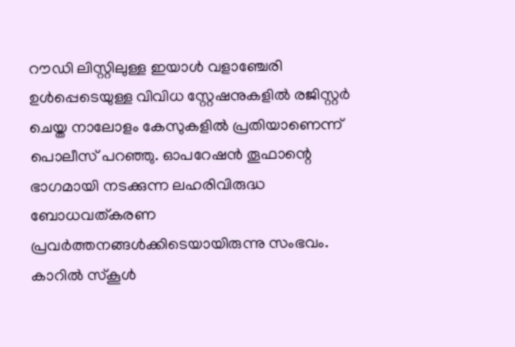റൗഡി ലിസ്റ്റിലുള്ള ഇയാൾ വളാഞ്ചേരി ഉൾപ്പെടെയുള്ള വിവിധ സ്റ്റേഷനുകളിൽ രജിസ്റ്റർ ചെയ്ത നാലോളം കേസുകളിൽ പ്രതിയാണെന്ന് പൊലീസ് പറഞ്ഞു. ഓപറേഷൻ തൂഫാന്റെ ഭാഗമായി നടക്കുന്ന ലഹരിവിരുദ്ധ ബോധവത്കരണ പ്രവർത്തനങ്ങൾക്കിടെയായിരുന്നു സംഭവം.
കാറിൽ സ്കൂൾ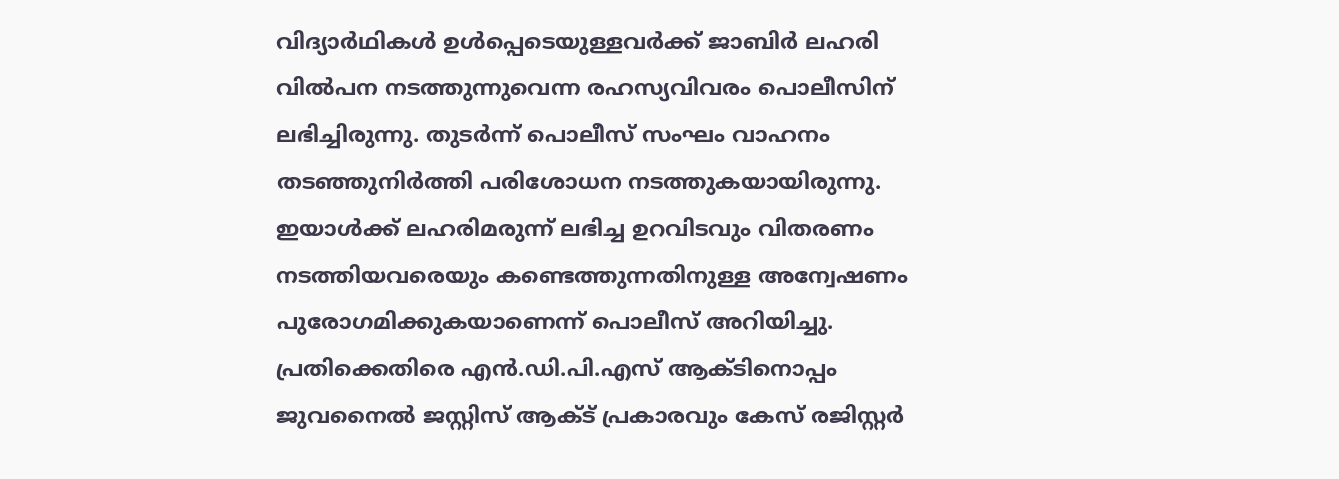വിദ്യാർഥികൾ ഉൾപ്പെടെയുള്ളവർക്ക് ജാബിർ ലഹരി വിൽപന നടത്തുന്നുവെന്ന രഹസ്യവിവരം പൊലീസിന് ലഭിച്ചിരുന്നു. തുടർന്ന് പൊലീസ് സംഘം വാഹനം തടഞ്ഞുനിർത്തി പരിശോധന നടത്തുകയായിരുന്നു. ഇയാൾക്ക് ലഹരിമരുന്ന് ലഭിച്ച ഉറവിടവും വിതരണം നടത്തിയവരെയും കണ്ടെത്തുന്നതിനുള്ള അന്വേഷണം പുരോഗമിക്കുകയാണെന്ന് പൊലീസ് അറിയിച്ചു. പ്രതിക്കെതിരെ എൻ.ഡി.പി.എസ് ആക്ടിനൊപ്പം ജുവനൈൽ ജസ്റ്റിസ് ആക്ട് പ്രകാരവും കേസ് രജിസ്റ്റർ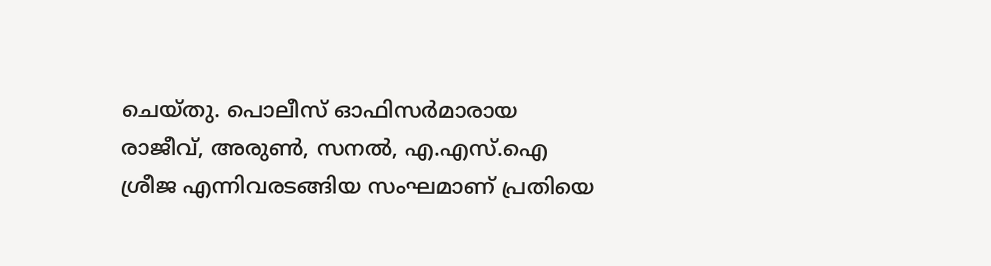ചെയ്തു. പൊലീസ് ഓഫിസർമാരായ രാജീവ്, അരുൺ, സനൽ, എ.എസ്.ഐ ശ്രീജ എന്നിവരടങ്ങിയ സംഘമാണ് പ്രതിയെ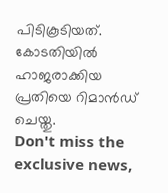പിടികൂടിയത്. കോടതിയിൽ ഹാജരാക്കിയ പ്രതിയെ റിമാൻഡ് ചെയ്തു.
Don't miss the exclusive news,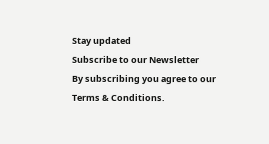Stay updated
Subscribe to our Newsletter
By subscribing you agree to our Terms & Conditions.